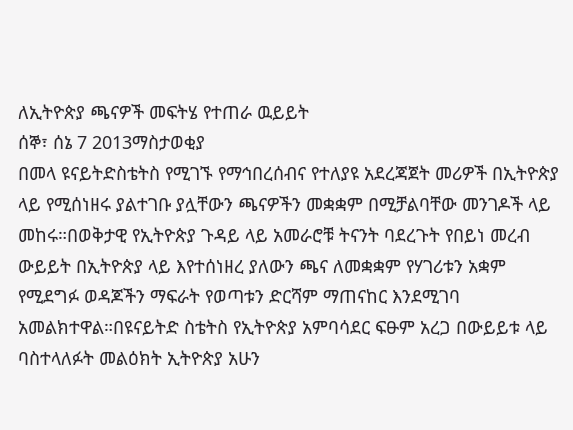ለኢትዮጵያ ጫናዎች መፍትሄ የተጠራ ዉይይት
ሰኞ፣ ሰኔ 7 2013ማስታወቂያ
በመላ ዩናይትድስቴትስ የሚገኙ የማኅበረሰብና የተለያዩ አደረጃጀት መሪዎች በኢትዮጵያ ላይ የሚሰነዘሩ ያልተገቡ ያሏቸውን ጫናዎችን መቋቋም በሚቻልባቸው መንገዶች ላይ መከሩ።በወቅታዊ የኢትዮጵያ ጉዳይ ላይ አመራሮቹ ትናንት ባደረጉት የበይነ መረብ ውይይት በኢትዮጵያ ላይ እየተሰነዘረ ያለውን ጫና ለመቋቋም የሃገሪቱን አቋም የሚደግፉ ወዳጆችን ማፍራት የወጣቱን ድርሻም ማጠናከር እንደሚገባ አመልክተዋል።በዩናይትድ ስቴትስ የኢትዮጵያ አምባሳደር ፍፁም አረጋ በውይይቱ ላይ ባስተላለፉት መልዕክት ኢትዮጵያ አሁን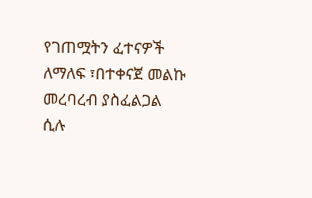የገጠሟትን ፈተናዎች ለማለፍ ፣በተቀናጀ መልኩ መረባረብ ያስፈልጋል ሲሉ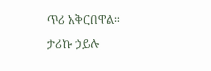ጥሪ አቅርበዋል።
ታሪኩ ኃይሉ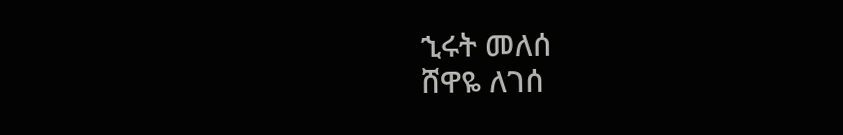ኂሩት መለሰ
ሸዋዬ ለገሰ